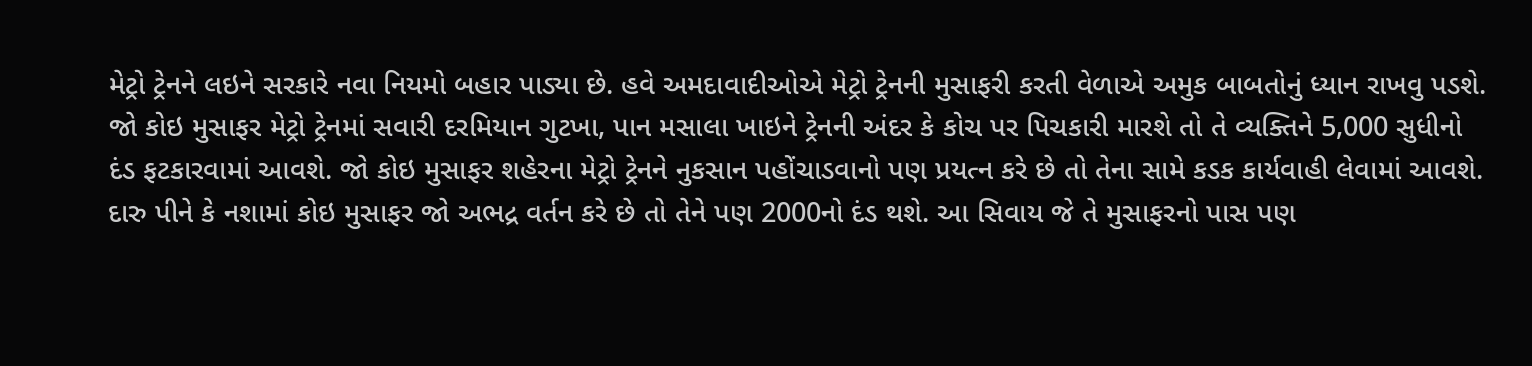મેટ્રો ટ્રેનને લઇને સરકારે નવા નિયમો બહાર પાડ્યા છે. હવે અમદાવાદીઓએ મેટ્રો ટ્રેનની મુસાફરી કરતી વેળાએ અમુક બાબતોનું ધ્યાન રાખવુ પડશે.
જો કોઇ મુસાફર મેટ્રો ટ્રેનમાં સવારી દરમિયાન ગુટખા, પાન મસાલા ખાઇને ટ્રેનની અંદર કે કોચ પર પિચકારી મારશે તો તે વ્યક્તિને 5,000 સુધીનો દંડ ફટકારવામાં આવશે. જો કોઇ મુસાફર શહેરના મેટ્રો ટ્રેનને નુકસાન પહોંચાડવાનો પણ પ્રયત્ન કરે છે તો તેના સામે કડક કાર્યવાહી લેવામાં આવશે. દારુ પીને કે નશામાં કોઇ મુસાફર જો અભદ્ર વર્તન કરે છે તો તેને પણ 2000નો દંડ થશે. આ સિવાય જે તે મુસાફરનો પાસ પણ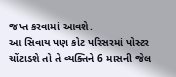જપ્ત કરવામાં આવશે.
આ સિવાય પણ કોટ પરિસરમાં પોસ્ટર ચોંટાડશે તો તે વ્યક્તિને 6 માસની જેલ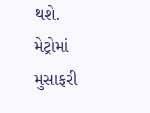થશે. મેટ્રોમાં મુસાફરી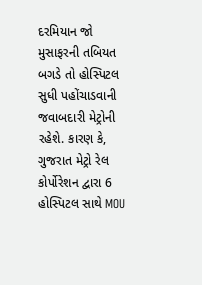દરમિયાન જો મુસાફરની તબિયત બગડે તો હોસ્પિટલ સુધી પહોંચાડવાની જવાબદારી મેટ્રોની રહેશે. કારણ કે, ગુજરાત મેટ્રો રેલ કોર્પોરેશન દ્વારા 6 હોસ્પિટલ સાથે MOU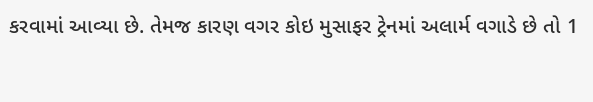કરવામાં આવ્યા છે. તેમજ કારણ વગર કોઇ મુસાફર ટ્રેનમાં અલાર્મ વગાડે છે તો 1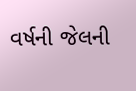વર્ષની જેલની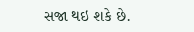સજા થઇ શકે છે.